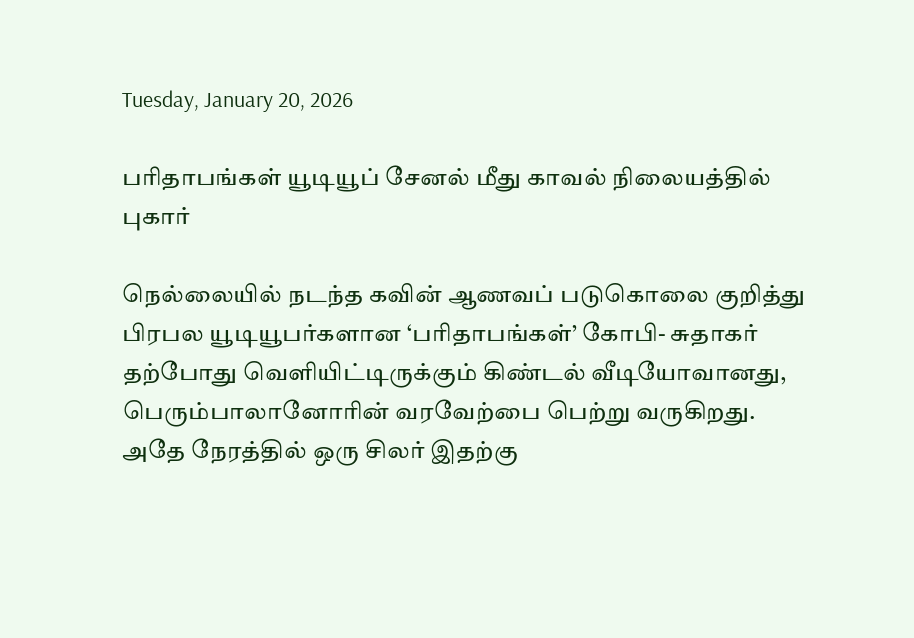Tuesday, January 20, 2026

பரிதாபங்கள் யூடியூப் சேனல் மீது காவல் நிலையத்தில் புகார்

நெல்லையில் நடந்த கவின் ஆணவப் படுகொலை குறித்து பிரபல யூடியூபர்களான ‘பரிதாபங்கள்’ கோபி- சுதாகர் தற்போது வெளியிட்டிருக்கும் கிண்டல் வீடியோவானது, பெரும்பாலானோரின் வரவேற்பை பெற்று வருகிறது. அதே நேரத்தில் ஒரு சிலர் இதற்கு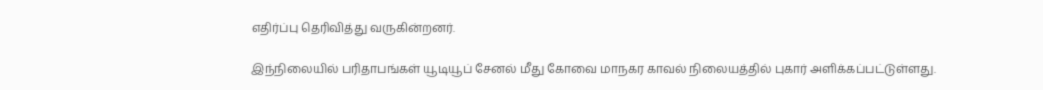எதிர்ப்பு தெரிவித்து வருகின்றனர்.

இந்நிலையில் பரிதாபங்கள் யூடியூப் சேனல் மீது கோவை மாநகர காவல் நிலையத்தில் புகார் அளிக்கப்பட்டுள்ளது.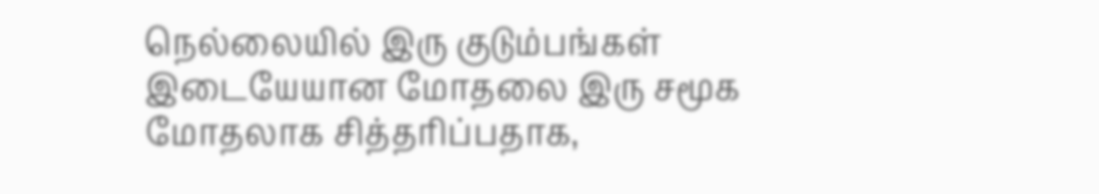நெல்லையில் இரு குடும்பங்கள் இடையேயான மோதலை இரு சமூக மோதலாக சித்தரிப்பதாக,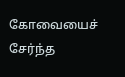கோவையைச் சேர்ந்த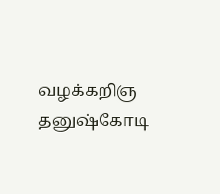வழக்கறிஞ தனுஷ்கோடி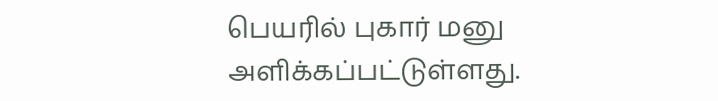பெயரில் புகார் மனு அளிக்கப்பட்டுள்ளது.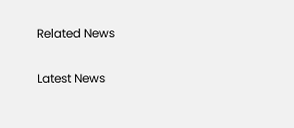Related News

Latest News